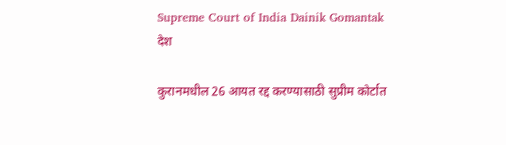Supreme Court of India Dainik Gomantak
देश

कुरानमधील 26 आयत रद्द करण्यासाठी सुप्रीम कोर्टात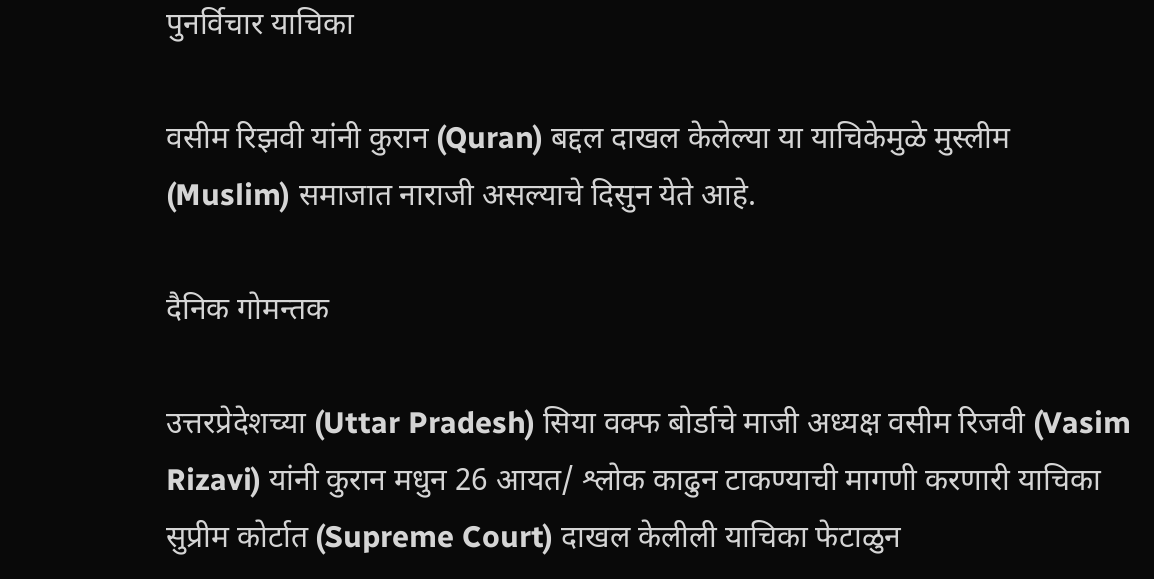पुनर्विचार याचिका

वसीम रिझवी यांनी कुरान (Quran) बद्दल दाखल केलेल्या या याचिकेमुळे मुस्लीम (Muslim) समाजात नाराजी असल्याचे दिसुन येते आहे.

दैनिक गोमन्तक

उत्तरप्रेदेशच्या (Uttar Pradesh) सिया वक्फ बोर्डाचे माजी अध्यक्ष वसीम रिजवी (Vasim Rizavi) यांनी कुरान मधुन 26 आयत/ श्लोक काढुन टाकण्याची मागणी करणारी याचिका सुप्रीम कोर्टात (Supreme Court) दाखल केलीली याचिका फेटाळुन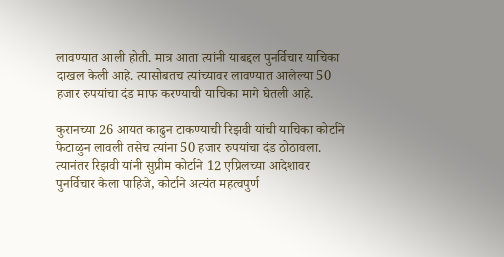लावण्यात आली होती. मात्र आता त्यांनी याबद्दल पुनर्विचार याचिका दाखल केली आहे. त्यासोबतच त्यांच्यावर लावण्यात आलेल्या 50 हजार रुपयांचा दंड माफ करण्याची याचिका मागे घेतली आहे.

कुरानच्या 26 आयत काढुन टाकण्याची रिझवी यांची याचिका कोर्टाने फेटाळुन लावली तसेच त्यांना 50 हजार रुपयांचा दंड ठोठावला. त्यानंतर रिझवी यांनी सुप्रीम कोर्टाने 12 एप्रिलच्या आदेशावर पुनर्विचार केला पाहिजे, कोर्टाने अत्यंत महत्वपुर्ण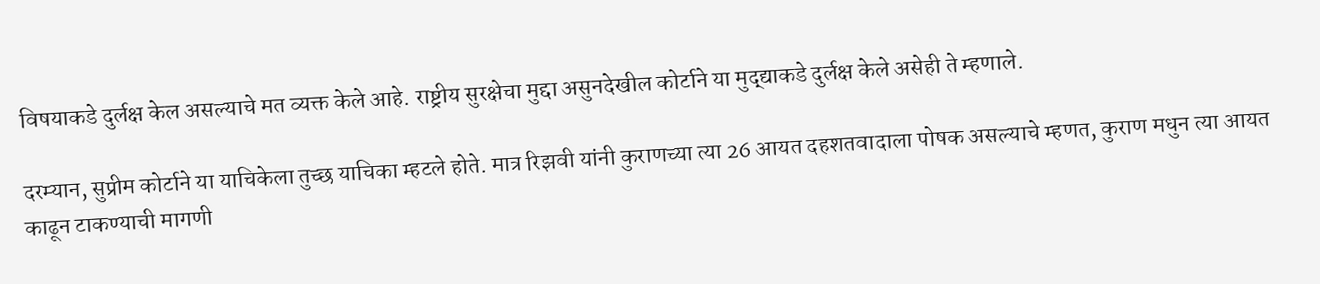विषयाकडे दुर्लक्ष केल असल्याचे मत व्यक्त केले आहे. राष्ट्रीय सुरक्षेचा मुद्दा असुनदेखील कोर्टाने या मुद्द्याकडे दुर्लक्ष केले असेही ते म्हणाले.

दरम्यान, सुप्रीम कोर्टाने या याचिकेला तुच्छ याचिका म्हटले होते. मात्र रिझवी यांनी कुराणच्या त्या 26 आयत दहशतवादाला पोषक असल्याचे म्हणत, कुराण मधुन त्या आयत काढून टाकण्याची मागणी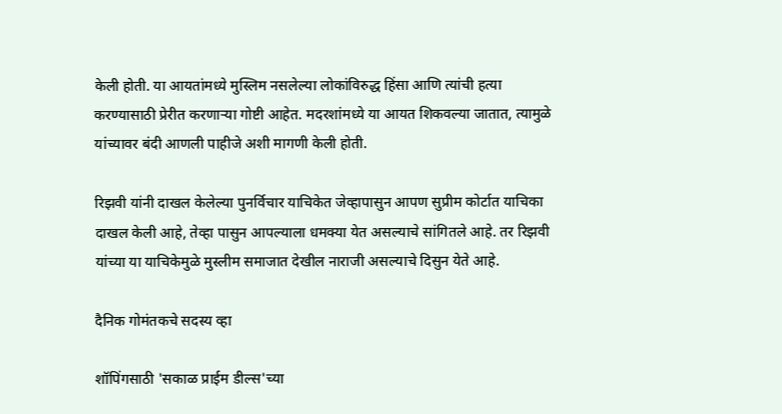केली होती. या आयतांमध्ये मुस्लिम नसलेल्या लोकांविरुद्ध हिंसा आणि त्यांची हत्या करण्यासाठी प्रेरीत करणाऱ्या गोष्टी आहेत. मदरशांमध्ये या आयत शिकवल्या जातात, त्यामुळे यांच्यावर बंदी आणली पाहीजे अशी मागणी केली होती.

रिझवी यांनी दाखल केलेल्या पुनर्विचार याचिकेत जेव्हापासुन आपण सुप्रीम कोर्टात याचिका दाखल केली आहे, तेव्हा पासुन आपल्याला धमक्या येत असल्याचे सांगितले आहे. तर रिझवी यांच्या या याचिकेमुळे मुस्लीम समाजात देखील नाराजी असल्याचे दिसुन येते आहे.

दैनिक गोमंतकचे सदस्य व्हा

शॉपिंगसाठी 'सकाळ प्राईम डील्स'च्या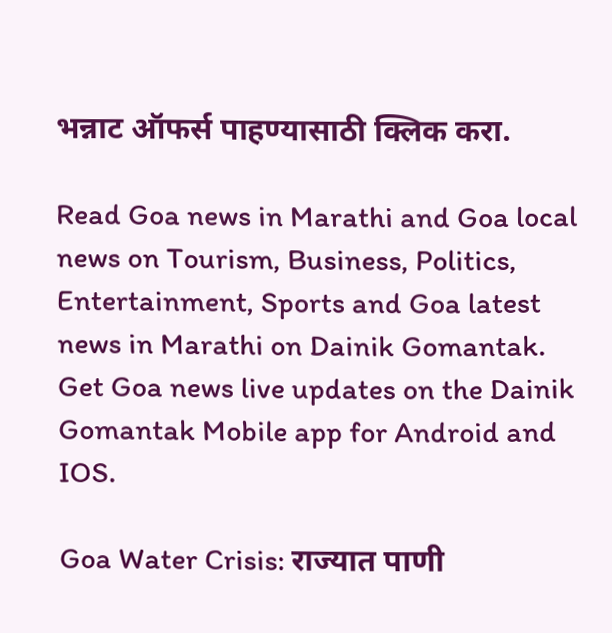भन्नाट ऑफर्स पाहण्यासाठी क्लिक करा.

Read Goa news in Marathi and Goa local news on Tourism, Business, Politics, Entertainment, Sports and Goa latest news in Marathi on Dainik Gomantak. Get Goa news live updates on the Dainik Gomantak Mobile app for Android and IOS.

Goa Water Crisis: राज्यात पाणी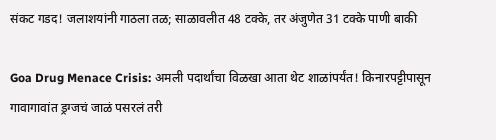संकट गडद! जलाशयांनी गाठला तळ; साळावलीत 48 टक्के, तर अंजुणेत 31 टक्के पाणी बाकी

Goa Drug Menace Crisis: अमली पदार्थांचा विळखा आता थेट शाळांपर्यंत! किनारपट्टीपासून गावागावांत ड्रग्जचं जाळं पसरलं तरी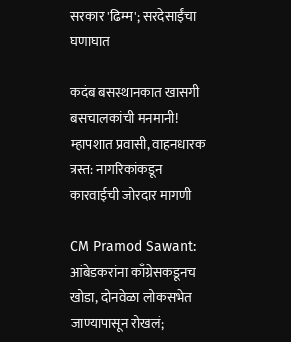सरकार 'ढिम्म'; सरदेसाईंचा घणाघात

कदंब बसस्थानकात खासगी बसचालकांची मनमानी! म्हापशात प्रवासी, वाहनधारक त्रस्त: नागरिकांकडून कारवाईची जोरदार मागणी

CM Pramod Sawant: आंबेडकरांना काँग्रेसकडूनच खोडा, दोनवेळा लोकसभेत जाण्यापासून रोखलं;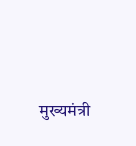मुख्यमंत्री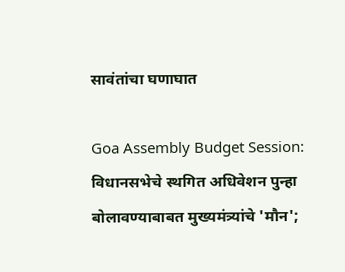सावंतांचा घणाघात

Goa Assembly Budget Session: विधानसभेचे स्थगित अधिवेशन पुन्हा बोलावण्याबाबत मुख्यमंत्र्यांचे 'मौन';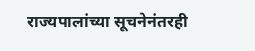राज्यपालांच्या सूचनेनंतरही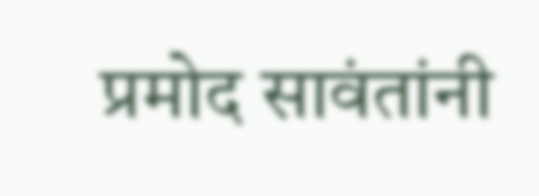प्रमोद सावंतांनी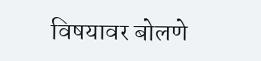विषयावर बोलणे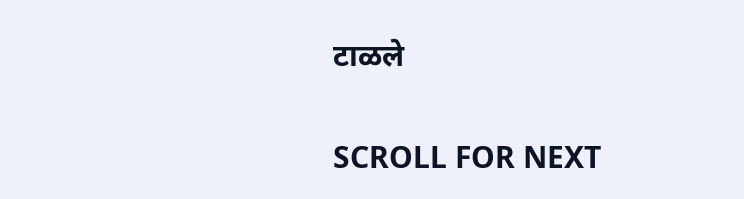टाळले

SCROLL FOR NEXT